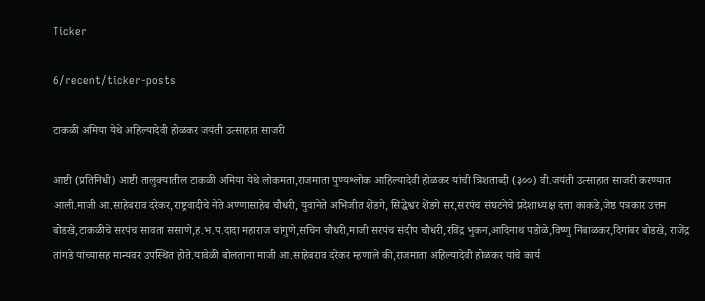Ticker

6/recent/ticker-posts

टाकळी अमिया येथे अहिल्यादेवी होळकर जयंती उत्साहात साजरी

आष्टी (प्रतिनिधी) आष्टी तालुक्यातील टाकळी अमिया येथे लोकमता,राजमाता पुण्यश्लोक आहिल्यादेवी होळकर यांची त्रिशताब्दी (३००) वी.जयंती उत्साहात साजरी करण्यात आली.माजी आ.साहेबराव दरेकर,राष्ट्रवादीचे नेते अण्णासाहेब चौधरी, युवानेते अभिजीत शेंडगे, सिद्धेश्वर शेंडगे सर,सरपंच संघटनेचे प्रदेशाध्यक्ष दत्ता काकडे,जेष्ठ पत्रकार उत्तम बोडखे,टाकळीचे सरपंच सावता ससाणे,ह.भ.प.दादा महाराज चांगुणे,सचिन चौधरी,माजी सरपंच संदीप चौधरी,रविंद्र भुकन,आदिनाथ पडोळे,विष्णु निंबाळकर,दिगांबर बोडखे, राजेंद्र तांगडे यांच्यासह मान्यवर उपस्थित होते.यावेळी बोलताना माजी आ.साहेबराव दरेकर म्हणाले की,राजमाता अहिल्यादेवी होळकर यांचे कार्य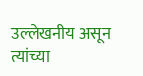उल्लेखनीय असून त्यांच्या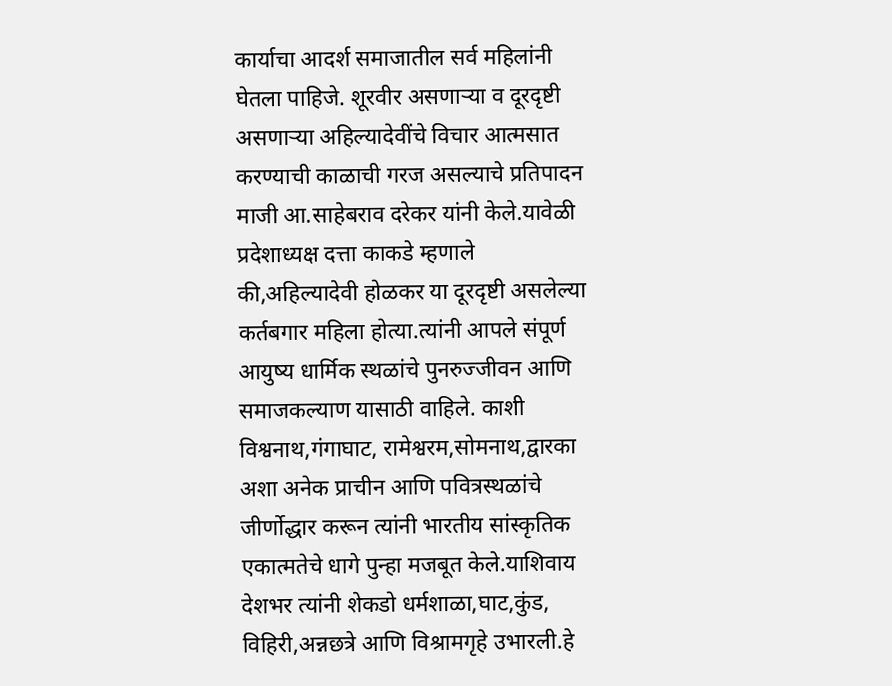कार्याचा आदर्श समाजातील सर्व महिलांनी घेतला पाहिजे. शूरवीर असणाऱ्या व दूरदृष्टी असणाऱ्या अहिल्यादेवींचे विचार आत्मसात करण्याची काळाची गरज असल्याचे प्रतिपादन माजी आ.साहेबराव दरेकर यांनी केले.यावेळी प्रदेशाध्यक्ष दत्ता काकडे म्हणाले की,अहिल्यादेवी होळकर या दूरदृष्टी असलेल्या कर्तबगार महिला होत्या.त्यांनी आपले संपूर्ण आयुष्य धार्मिक स्थळांचे पुनरुज्जीवन आणि समाजकल्याण यासाठी वाहिले. काशी विश्वनाथ,गंगाघाट, रामेश्वरम,सोमनाथ,द्वारका अशा अनेक प्राचीन आणि पवित्रस्थळांचे जीर्णोद्धार करून त्यांनी भारतीय सांस्कृतिक एकात्मतेचे धागे पुन्हा मजबूत केले.याशिवाय देशभर त्यांनी शेकडो धर्मशाळा,घाट,कुंड, विहिरी,अन्नछत्रे आणि विश्रामगृहे उभारली.हे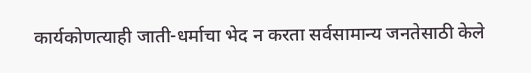कार्यकोणत्याही जाती-धर्माचा भेद न करता सर्वसामान्य जनतेसाठी केले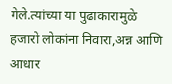गेले.त्यांच्या या पुढाकारामुळे हजारो लोकांना निवारा,अन्न आणि आधार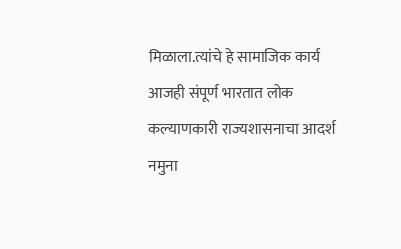मिळाला.त्यांचे हे सामाजिक कार्य आजही संपूर्ण भारतात लोक कल्याणकारी राज्यशासनाचा आदर्श नमुना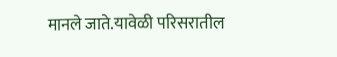मानले जाते.यावेळी परिसरातील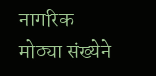नागरिक मोठ्या संख्येने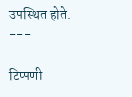उपस्थित होते. ---

टिप्पणी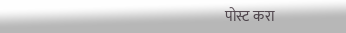पोस्ट करा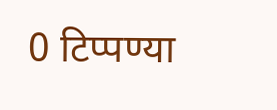0 टिप्पण्या